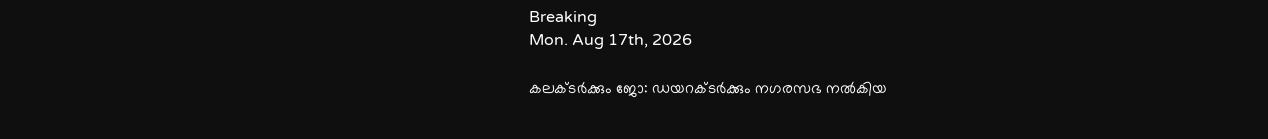Breaking
Mon. Aug 17th, 2026

കലക്ടർക്കും ജോ: ഡയറക്ടർക്കും നഗരസഭ നൽകിയ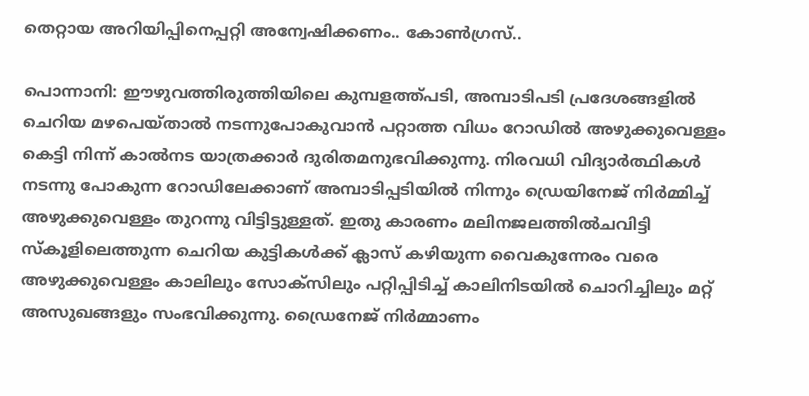തെറ്റായ അറിയിപ്പിനെപ്പറ്റി അന്വേഷിക്കണം.. കോൺഗ്രസ്..

പൊന്നാനി: ഈഴുവത്തിരുത്തിയിലെ കുമ്പളത്ത്പടി, അമ്പാടിപടി പ്രദേശങ്ങളിൽ ചെറിയ മഴപെയ്താൽ നടന്നുപോകുവാൻ പറ്റാത്ത വിധം റോഡിൽ അഴുക്കുവെള്ളം കെട്ടി നിന്ന് കാൽനട യാത്രക്കാർ ദുരിതമനുഭവിക്കുന്നു. നിരവധി വിദ്യാർത്ഥികൾ നടന്നു പോകുന്ന റോഡിലേക്കാണ് അമ്പാടിപ്പടിയിൽ നിന്നും ഡ്രെയിനേജ് നിർമ്മിച്ച് അഴുക്കുവെള്ളം തുറന്നു വിട്ടിട്ടുള്ളത്. ഇതു കാരണം മലിനജലത്തിൽചവിട്ടി സ്കൂളിലെത്തുന്ന ചെറിയ കുട്ടികൾക്ക് ക്ലാസ് കഴിയുന്ന വൈകുന്നേരം വരെ അഴുക്കുവെള്ളം കാലിലും സോക്സിലും പറ്റിപ്പിടിച്ച് കാലിനിടയിൽ ചൊറിച്ചിലും മറ്റ് അസുഖങ്ങളും സംഭവിക്കുന്നു. ഡ്രൈനേജ് നിർമ്മാണം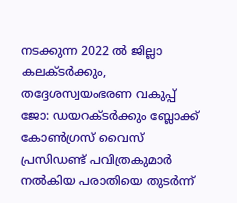നടക്കുന്ന 2022 ൽ ജില്ലാ കലക്ടർക്കും, തദ്ദേശസ്വയംഭരണ വകുപ്പ് ജോ: ഡയറക്ടർക്കും ബ്ലോക്ക് കോൺഗ്രസ് വൈസ് പ്രസിഡണ്ട് പവിത്രകുമാർ നൽകിയ പരാതിയെ തുടർന്ന്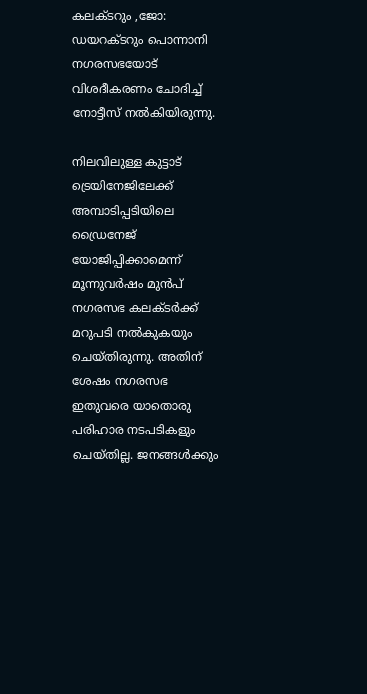കലക്ടറും ,ജോ: ഡയറക്ടറും പൊന്നാനി നഗരസഭയോട് വിശദീകരണം ചോദിച്ച് നോട്ടീസ് നൽകിയിരുന്നു.

നിലവിലുള്ള കുട്ടാട് ട്രെയിനേജിലേക്ക് അമ്പാടിപ്പടിയിലെ ഡ്രൈനേജ് യോജിപ്പിക്കാമെന്ന് മൂന്നുവർഷം മുൻപ് നഗരസഭ കലക്ടർക്ക് മറുപടി നൽകുകയും ചെയ്തിരുന്നു. അതിന് ശേഷം നഗരസഭ ഇതുവരെ യാതൊരു പരിഹാര നടപടികളും ചെയ്തില്ല. ജനങ്ങൾക്കും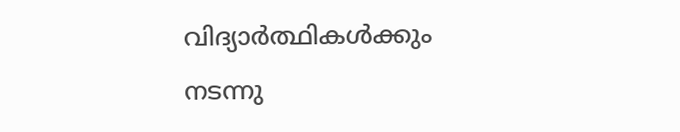വിദ്യാർത്ഥികൾക്കും നടന്നു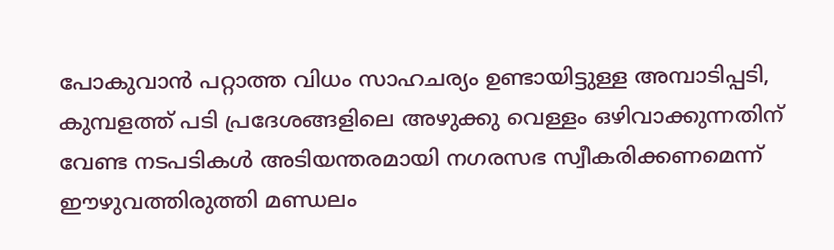പോകുവാൻ പറ്റാത്ത വിധം സാഹചര്യം ഉണ്ടായിട്ടുള്ള അമ്പാടിപ്പടി, കുമ്പളത്ത് പടി പ്രദേശങ്ങളിലെ അഴുക്കു വെള്ളം ഒഴിവാക്കുന്നതിന് വേണ്ട നടപടികൾ അടിയന്തരമായി നഗരസഭ സ്വീകരിക്കണമെന്ന് ഈഴുവത്തിരുത്തി മണ്ഡലം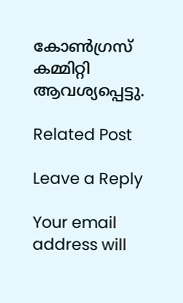കോൺഗ്രസ് കമ്മിറ്റി ആവശ്യപ്പെട്ടു.

Related Post

Leave a Reply

Your email address will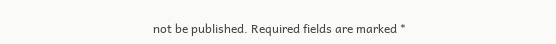not be published. Required fields are marked *